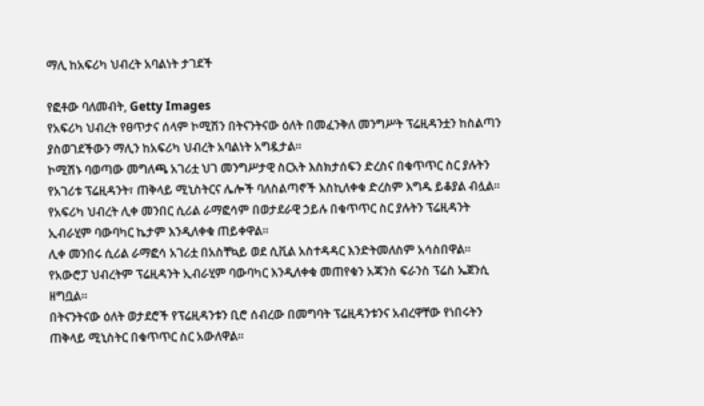ማሊ ከአፍሪካ ህብረት አባልነት ታገደች

የፎቶው ባለመብት, Getty Images
የአፍሪካ ህብረት የፀጥታና ሰላም ኮሚሽን በትናንትናው ዕለት በመፈንቅለ መንግሥት ፕሬዚዳንቷን ከስልጣን ያስወገደችውን ማሊን ከአፍሪካ ህብረት አባልነት አግዷታል።
ኮሚሽኑ ባወጣው መግለጫ አገሪቷ ህገ መንግሥታዊ ስርአት እስክታሰፍን ድረስና በቁጥጥር ስር ያሉትን የአገሪቱ ፕሬዚዳንት፣ ጠቅላይ ሚኒስትርና ሌሎች ባለስልጣኖች እስኪለቀቁ ድረስም እግዱ ይቆያል ብሏል።
የአፍሪካ ህብረት ሊቀ መንበር ሲሪል ራማፎሳም በወታደራዊ ኃይሉ በቁጥጥር ስር ያሉትን ፕሬዚዳንት ኢብራሂም ባውባካር ኬታም እንዲለቀቁ ጠይቀዋል።
ሊቀ መንበሩ ሲሪል ራማፎሳ አገሪቷ በአስቸኳይ ወደ ሲቪል አስተዳዳር እንድትመለስም አሳስበዋል።
የአውሮፓ ህብረትም ፕሬዚዳንት ኢብራሂም ባውባካር እንዲለቀቁ መጠየቁን አጃንስ ፍራንስ ፕሬስ ኤጀንሲ ዘግቧል።
በትናንትናው ዕለት ወታደሮች የፕሬዚዳንቱን ቢሮ ሰብረው በመግባት ፕሬዚዳንቱንና አብረዋቸው የነበሩትን ጠቅላይ ሚኒስትር በቁጥጥር ስር አውለዋል።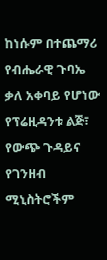ከነሱም በተጨማሪ የብሔራዊ ጉባኤ ቃለ አቀባይ የሆነው የፕሬዚዳንቱ ልጅ፣ የውጭ ጉዳይና የገንዘብ ሚኒስትሮችም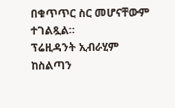በቁጥጥር ስር መሆናቸውም ተገልጿል።
ፕሬዚዳንት ኢብራሂም ከስልጣን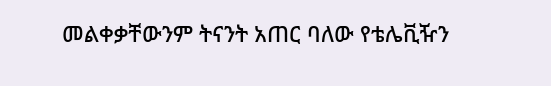መልቀቃቸውንም ትናንት አጠር ባለው የቴሌቪዥን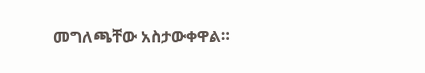መግለጫቸው አስታውቀዋል።